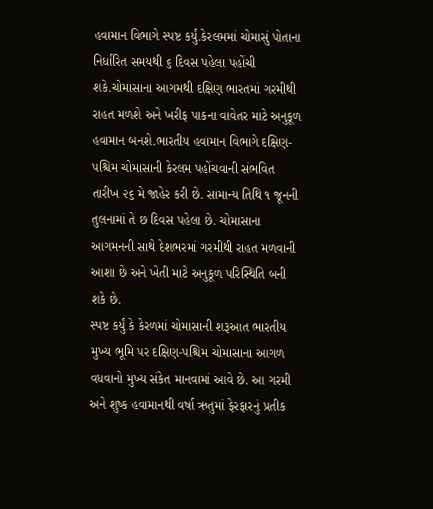હવામાન વિભાગે સ્પષ્ટ કર્યું.કેરલમમાં ચોમાસું પોતાના નિર્ધારિત સમયથી ૬ દિવસ પહેલા પહોંચી શકે.ચોમાસાના આગમથી દક્ષિણ ભારતમાં ગરમીથી રાહત મળશે અને ખરીફ પાકના વાવેતર માટે અનુકૂળ હવામાન બનશે.ભારતીય હવામાન વિભાગે દક્ષિણ-પશ્ચિમ ચોમાસાની કેરલમ પહોંચવાની સંભવિત તારીખ ૨૬ મે જાહેર કરી છે. સામાન્ય તિથિ ૧ જૂનની તુલનામાં તે છ દિવસ પહેલા છે. ચોમાસાના આગમનની સાથે દેશભરમાં ગરમીથી રાહત મળવાની આશા છે અને ખેતી માટે અનુકૂળ પરિસ્થિતિ બની શકે છે.
સ્પષ્ટ કર્યું કે કેરળમાં ચોમાસાની શરૂઆત ભારતીય મુખ્ય ભૂમિ પર દક્ષિણ-પશ્ચિમ ચોમાસાના આગળ વધવાનો મુખ્ય સંકેત માનવામાં આવે છે. આ ગરમી અને શુષ્ક હવામાનથી વર્ષા ઋતુમાં ફેરફારનું પ્રતીક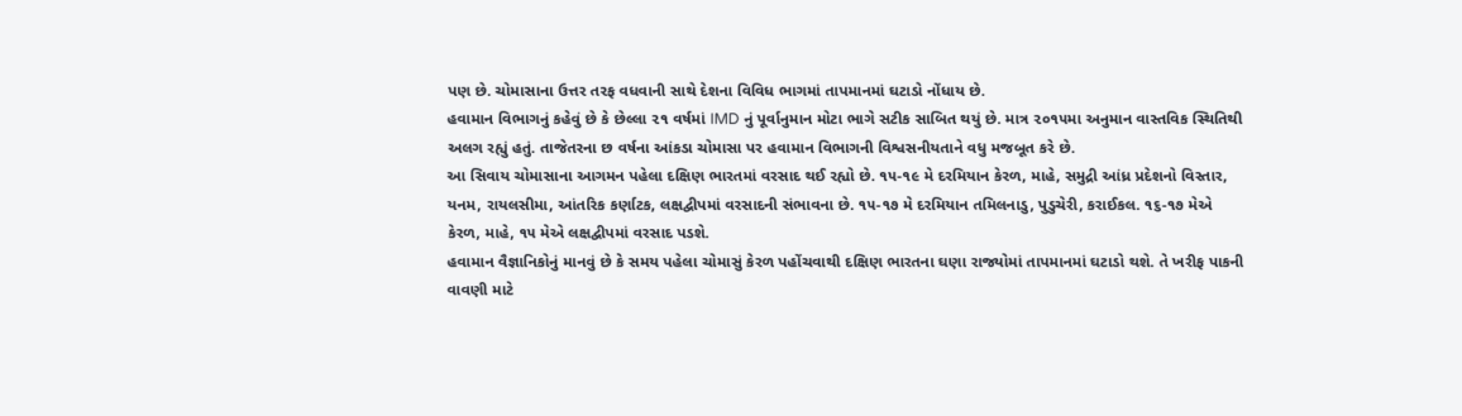પણ છે. ચોમાસાના ઉત્તર તરફ વધવાની સાથે દેશના વિવિધ ભાગમાં તાપમાનમાં ઘટાડો નોંધાય છે.
હવામાન વિભાગનું કહેવું છે કે છેલ્લા ૨૧ વર્ષમાં IMD નું પૂર્વાનુમાન મોટા ભાગે સટીક સાબિત થયું છે. માત્ર ૨૦૧૫મા અનુમાન વાસ્તવિક સ્થિતિથી અલગ રહ્યું હતું. તાજેતરના છ વર્ષના આંકડા ચોમાસા પર હવામાન વિભાગની વિશ્વસનીયતાને વધુ મજબૂત કરે છે.
આ સિવાય ચોમાસાના આગમન પહેલા દક્ષિણ ભારતમાં વરસાદ થઈ રહ્યો છે. ૧૫-૧૯ મે દરમિયાન કેરળ, માહે, સમુદ્રી આંધ્ર પ્રદેશનો વિસ્તાર, યનમ, રાયલસીમા, આંતરિક કર્ણાટક, લક્ષદ્વીપમાં વરસાદની સંભાવના છે. ૧૫-૧૭ મે દરમિયાન તમિલનાડુ, પુડુચેરી, કરાઈકલ. ૧૬-૧૭ મેએ કેરળ, માહે, ૧૫ મેએ લક્ષદ્વીપમાં વરસાદ પડશે.
હવામાન વૈજ્ઞાનિકોનું માનવું છે કે સમય પહેલા ચોમાસું કેરળ પહોંચવાથી દક્ષિણ ભારતના ઘણા રાજ્યોમાં તાપમાનમાં ઘટાડો થશે. તે ખરીફ પાકની વાવણી માટે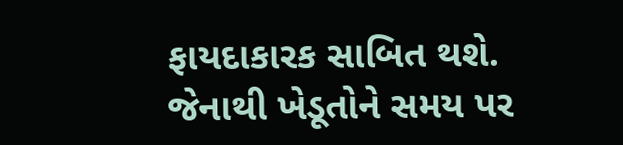ફાયદાકારક સાબિત થશે. જેનાથી ખેડૂતોને સમય પર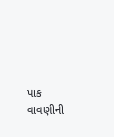પાક વાવણીની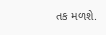તક મળશે.